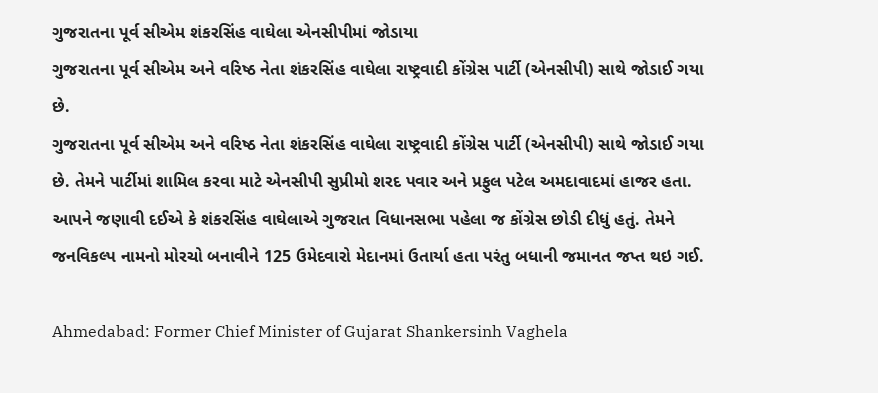ગુજરાતના પૂર્વ સીએમ શંકરસિંહ વાઘેલા એનસીપીમાં જોડાયા
ગુજરાતના પૂર્વ સીએમ અને વરિષ્ઠ નેતા શંકરસિંહ વાઘેલા રાષ્ટ્રવાદી કોંગ્રેસ પાર્ટી (એનસીપી) સાથે જોડાઈ ગયા છે.
ગુજરાતના પૂર્વ સીએમ અને વરિષ્ઠ નેતા શંકરસિંહ વાઘેલા રાષ્ટ્રવાદી કોંગ્રેસ પાર્ટી (એનસીપી) સાથે જોડાઈ ગયા છે. તેમને પાર્ટીમાં શામિલ કરવા માટે એનસીપી સુપ્રીમો શરદ પવાર અને પ્રફુલ પટેલ અમદાવાદમાં હાજર હતા. આપને જણાવી દઈએ કે શંકરસિંહ વાઘેલાએ ગુજરાત વિધાનસભા પહેલા જ કોંગ્રેસ છોડી દીધું હતું. તેમને જનવિકલ્પ નામનો મોરચો બનાવીને 125 ઉમેદવારો મેદાનમાં ઉતાર્યા હતા પરંતુ બધાની જમાનત જપ્ત થઇ ગઈ.

Ahmedabad: Former Chief Minister of Gujarat Shankersinh Vaghela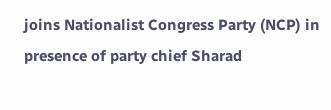joins Nationalist Congress Party (NCP) in presence of party chief Sharad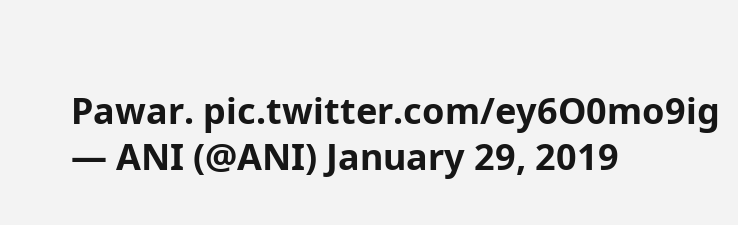Pawar. pic.twitter.com/ey6O0mo9ig
— ANI (@ANI) January 29, 2019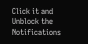Click it and Unblock the Notifications